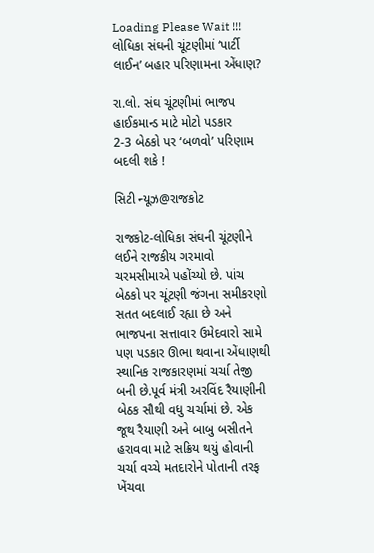Loading Please Wait !!!
લોધિકા સંઘની ચૂંટણીમાં ‘પાર્ટી લાઈન’ બહાર પરિણામના એંધાણ?

રા.લો. સંઘ ચૂંટણીમાં ભાજપ હાઈકમાન્ડ માટે મોટો પડકાર
2-3 બેઠકો પર ‘બળવો’ પરિણામ બદલી શકે !

સિટી ન્યૂઝ@રાજકોટ

રાજકોટ-લોધિકા સંઘની ચૂંટણીને લઈને રાજકીય ગરમાવો ચરમસીમાએ પહોંચ્યો છે. પાંચ બેઠકો પર ચૂંટણી જંગના સમીકરણો સતત બદલાઈ રહ્યા છે અને ભાજપના સત્તાવાર ઉમેદવારો સામે પણ પડકાર ઊભા થવાના એંધાણથી સ્થાનિક રાજકારણમાં ચર્ચા તેજી બની છે.પૂર્વ મંત્રી અરવિંદ રૈયાણીની બેઠક સૌથી વધુ ચર્ચામાં છે. એક જૂથ રૈયાણી અને બાબુ બસીતને હરાવવા માટે સક્રિય થયું હોવાની ચર્ચા વચ્ચે મતદારોને પોતાની તરફ ખેંચવા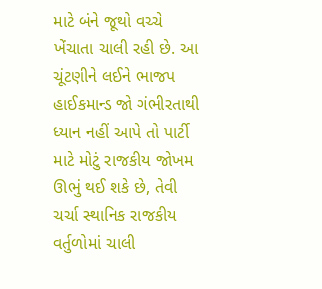માટે બંને જૂથો વચ્ચે ખેંચાતા ચાલી રહી છે. આ ચૂંટણીને લઈને ભાજપ હાઈકમાન્ડ જો ગંભીરતાથી ધ્યાન નહીં આપે તો પાર્ટી માટે મોટું રાજકીય જોખમ ઊભું થઈ શકે છે, તેવી ચર્ચા સ્થાનિક રાજકીય વર્તુળોમાં ચાલી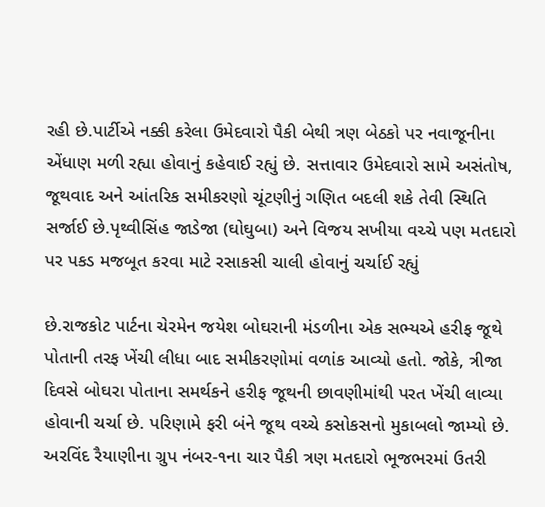રહી છે.પાર્ટીએ નક્કી કરેલા ઉમેદવારો પૈકી બેથી ત્રણ બેઠકો પર નવાજૂનીના એંધાણ મળી રહ્યા હોવાનું કહેવાઈ રહ્યું છે. સત્તાવાર ઉમેદવારો સામે અસંતોષ, જૂથવાદ અને આંતરિક સમીકરણો ચૂંટણીનું ગણિત બદલી શકે તેવી સ્થિતિ સર્જાઈ છે.પૃથ્વીસિંહ જાડેજા (ઘોઘુબા) અને વિજય સખીયા વચ્ચે પણ મતદારો પર પકડ મજબૂત કરવા માટે રસાકસી ચાલી હોવાનું ચર્ચાઈ રહ્યું

છે.રાજકોટ પાર્ટના ચેરમેન જયેશ બોઘરાની મંડળીના એક સભ્યએ હરીફ જૂથે પોતાની તરફ ખેંચી લીધા બાદ સમીકરણોમાં વળાંક આવ્યો હતો. જોકે, ત્રીજા દિવસે બોઘરા પોતાના સમર્થકને હરીફ જૂથની છાવણીમાંથી પરત ખેંચી લાવ્યા હોવાની ચર્ચા છે. પરિણામે ફરી બંને જૂથ વચ્ચે કસોકસનો મુકાબલો જામ્યો છે. અરવિંદ રૈયાણીના ગ્રુપ નંબર-૧ના ચાર પૈકી ત્રણ મતદારો ભૂજભરમાં ઉતરી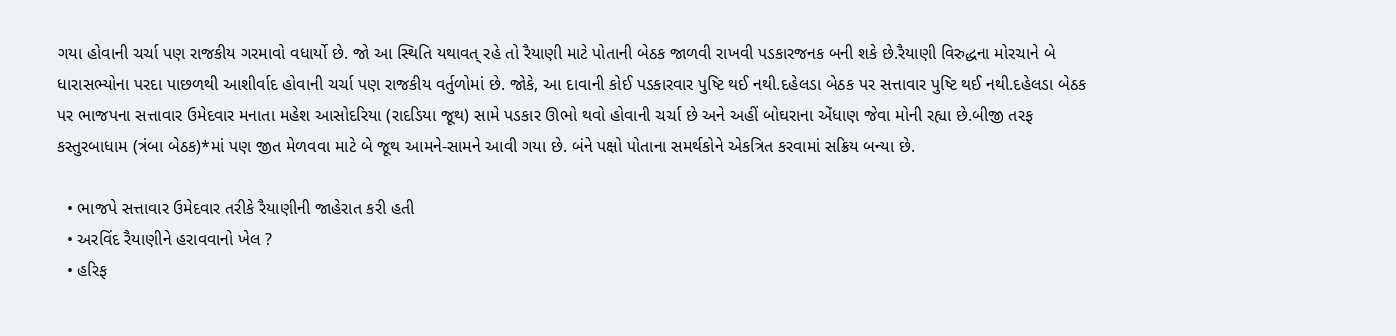ગયા હોવાની ચર્ચા પણ રાજકીય ગરમાવો વધાર્યો છે. જો આ સ્થિતિ યથાવત્ રહે તો રૈયાણી માટે પોતાની બેઠક જાળવી રાખવી પડકારજનક બની શકે છે.રૈયાણી વિરુદ્ધના મોરચાને બે ધારાસભ્યોના પરદા પાછળથી આશીર્વાદ હોવાની ચર્ચા પણ રાજકીય વર્તુળોમાં છે. જોકે, આ દાવાની કોઈ પડકારવાર પુષ્ટિ થઈ નથી.દહેલડા બેઠક પર સત્તાવાર પુષ્ટિ થઈ નથી.દહેલડા બેઠક પર ભાજપના સત્તાવાર ઉમેદવાર મનાતા મહેશ આસોદરિયા (રાદડિયા જૂથ) સામે પડકાર ઊભો થવો હોવાની ચર્ચા છે અને અહીં બોઘરાના એંધાણ જેવા મોની રહ્યા છે.બીજી તરફ કસ્તુરબાધામ (ત્રંબા બેઠક)*માં પણ જીત મેળવવા માટે બે જૂથ આમને-સામને આવી ગયા છે. બંને પક્ષો પોતાના સમર્થકોને એકત્રિત કરવામાં સક્રિય બન્યા છે.

  • ભાજપે સત્તાવાર ઉમેદવાર તરીકે રૈયાણીની જાહેરાત કરી હતી
  • અરવિંદ રૈયાણીને હરાવવાનો ખેલ ?
  • હરિફ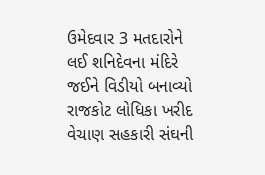ઉમેદવાર 3 મતદારોને લઈ શનિદેવના મંદિરે જઈને વિડીયો બનાવ્યો
રાજકોટ લોધિકા ખરીદ વેચાણ સહકારી સંઘની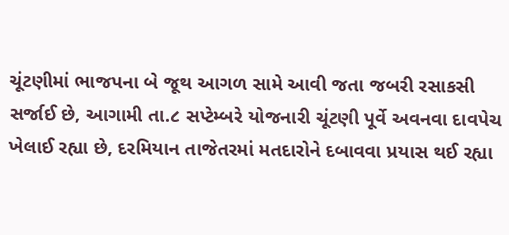ચૂંટણીમાં ભાજપના બે જૂથ આગળ સામે આવી જતા જબરી રસાકસી સર્જાઈ છે, આગામી તા.૮ સપ્ટેમ્બરે યોજનારી ચૂંટણી પૂર્વે અવનવા દાવપેચ ખેલાઈ રહ્યા છે, દરમિયાન તાજેતરમાં મતદારોને દબાવવા પ્રયાસ થઈ રહ્યા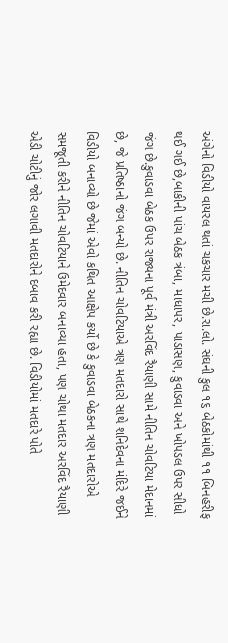અંગેનો વિડીયો વાયરલ થતાં ચકચાર મચી છે.રા.લો. સંઘની કુલ ૧૬ બેઠકોમાંથી ૧૧ બિનહરીફ થઈ ગઈ છે,બાકીની પાંચ બેઠક ત્રંબા, માધાપર, પાડાસણ, કુવાડવા અને ખોપડલ ઉપર સીધો જંગ છે.કુવાડવા બેઠક ઉપર રાજ્યના પૂર્વ મંત્રી અરવિંદ રૈયાણી સામે નીતિન ચોવટિયા મેદાનમાં છે, જે પ્રતિષ્ઠાનો જંગ બન્યો છે. નીતિન ચોવટિયાએ ત્રણ મતદારો સાથે શનિદેવના મંદિરે જઈને વિડીયો બનાવ્યો છે જેમાં એવો કથિત આક્ષેપ કર્યો છે કે કુવાડવા બેઠકના ત્રણ મતદારોએ સમજૂતી કરીને નીતિન ચોવટિયાને ઉમેદવાર બનાવ્યા હતા, પણ ચોથા મતદાર અરવિંદ રૈયાણી એડી ચોટીનું જોર લગાવી મતદારોને દબાવ કરી રહ્યા છે. વિડીયોમાં મતદારે પોતે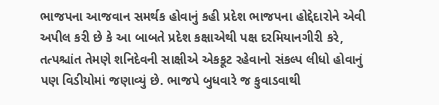ભાજપના આજવાન સમર્થક હોવાનું કહી પ્રદેશ ભાજપના હોદ્દેદારોને એવી અપીલ કરી છે કે આ બાબતે પ્રદેશ કક્ષાએથી પક્ષ દરમિયાનગીરી કરે, તત્પશ્ચાંત તેમણે શનિદેવની સાક્ષીએ એકકૂટ રહેવાનો સંકલ્પ લીધો હોવાનું પણ વિડીયોમાં જણાવ્યું છે. ભાજપે બુધવારે જ કુવાડવાથી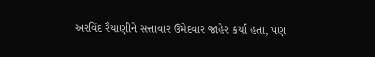અરવિંદ રૈયાણીને સત્તાવાર ઉમેદવાર જાહેર કર્યા હતા, પણ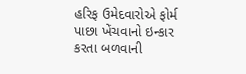હરિફ ઉમેદવારોએ ફોર્મ પાછા ખેંચવાનો ઇન્કાર કરતા બળવાની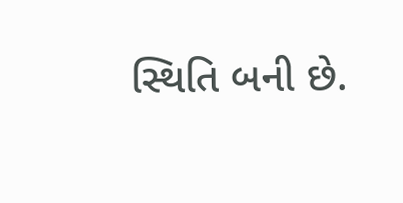સ્થિતિ બની છે.